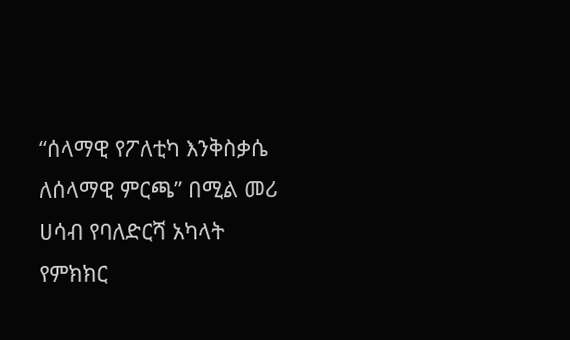“ሰላማዊ የፖለቲካ እንቅስቃሴ ለሰላማዊ ምርጫ” በሚል መሪ ሀሳብ የባለድርሻ አካላት የምክክር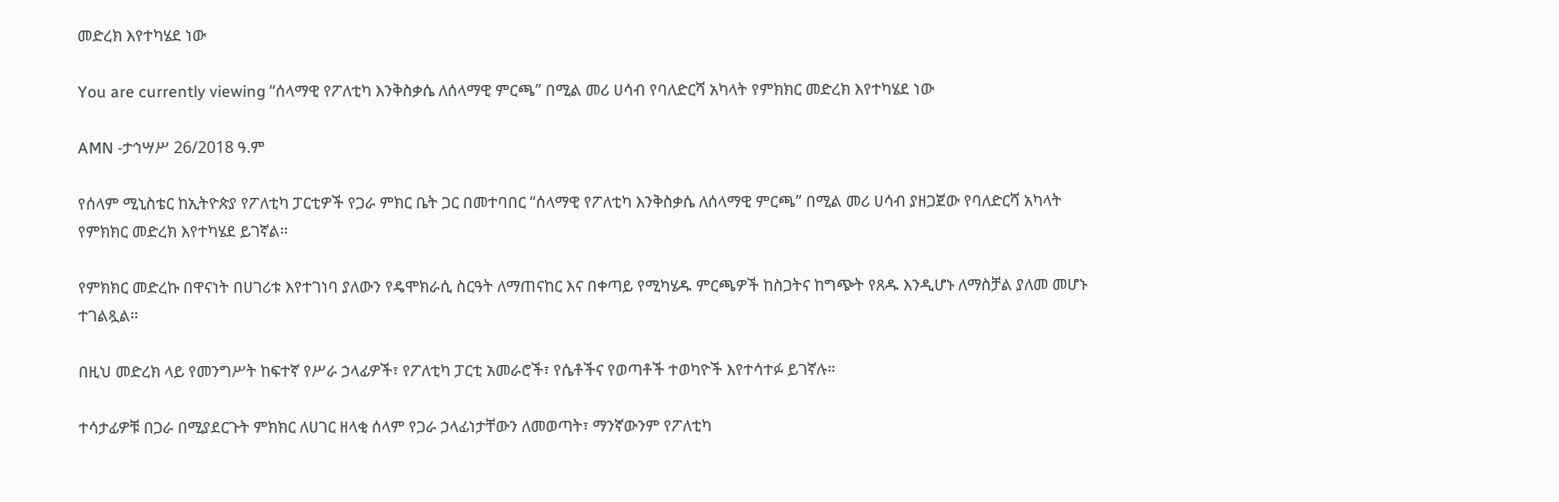መድረክ እየተካሄደ ነው

You are currently viewing “ሰላማዊ የፖለቲካ እንቅስቃሴ ለሰላማዊ ምርጫ” በሚል መሪ ሀሳብ የባለድርሻ አካላት የምክክር መድረክ እየተካሄደ ነው

AMN -ታኅሣሥ 26/2018 ዓ.ም

የሰላም ሚኒስቴር ከኢትዮጵያ የፖለቲካ ፓርቲዎች የጋራ ምክር ቤት ጋር በመተባበር “ሰላማዊ የፖለቲካ እንቅስቃሴ ለሰላማዊ ምርጫ” በሚል መሪ ሀሳብ ያዘጋጀው የባለድርሻ አካላት የምክክር መድረክ እየተካሄደ ይገኛል።

የምክክር መድረኩ በዋናነት በሀገሪቱ እየተገነባ ያለውን የዴሞክራሲ ስርዓት ለማጠናከር እና በቀጣይ የሚካሄዱ ምርጫዎች ከስጋትና ከግጭት የጸዱ እንዲሆኑ ለማስቻል ያለመ መሆኑ ተገልጿል።

በዚህ መድረክ ላይ የመንግሥት ከፍተኛ የሥራ ኃላፊዎች፣ የፖለቲካ ፓርቲ አመራሮች፣ የሴቶችና የወጣቶች ተወካዮች እየተሳተፉ ይገኛሉ።

ተሳታፊዎቹ በጋራ በሚያደርጉት ምክክር ለሀገር ዘላቂ ሰላም የጋራ ኃላፊነታቸውን ለመወጣት፣ ማንኛውንም የፖለቲካ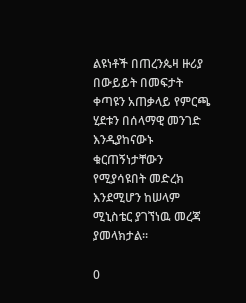ልዩነቶች በጠረንጴዛ ዙሪያ በውይይት በመፍታት ቀጣዩን አጠቃላይ የምርጫ ሂደቱን በሰላማዊ መንገድ እንዲያከናውኑ ቁርጠኝነታቸውን የሚያሳዩበት መድረክ እንደሚሆን ከሠላም ሚኒስቴር ያገኘነዉ መረጃ ያመላክታል።

0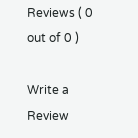Reviews ( 0 out of 0 )

Write a Review